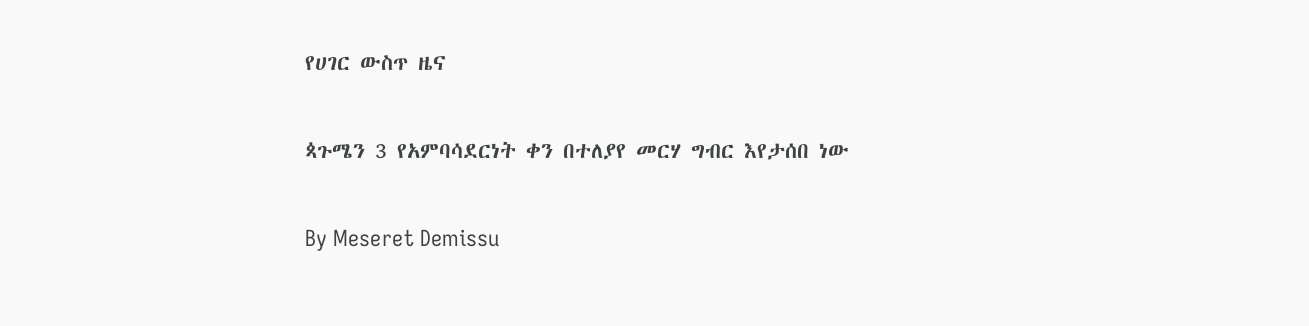የሀገር ውስጥ ዜና

ጳጉሜን 3 የአምባሳደርነት ቀን በተለያየ መርሃ ግብር እየታሰበ ነው

By Meseret Demissu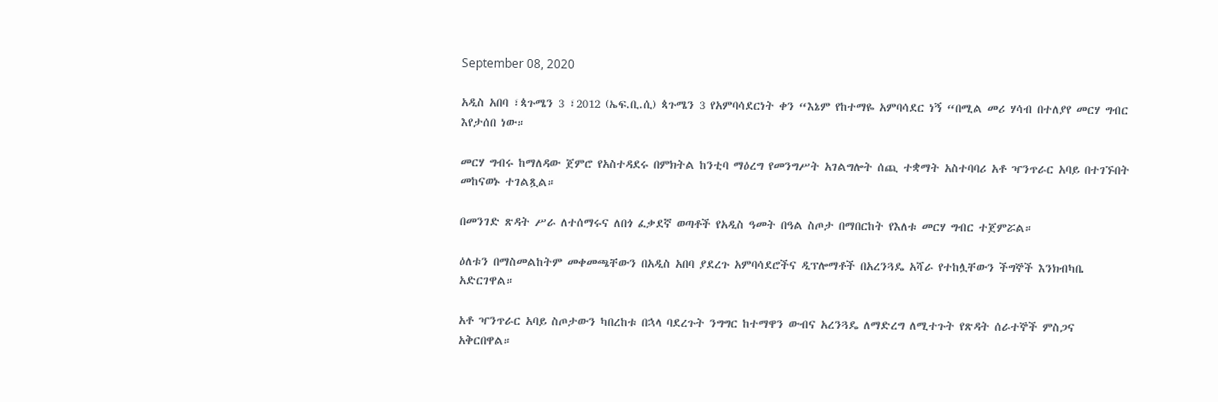September 08, 2020

አዲስ አበባ ፣ጳጉሜን 3 ፣2012 (ኤፍ.ቢ.ሲ) ጳጉሜን 3 የአምባሳደርነት ቀን “እኔም የከተማዬ አምባሳደር ነኝ “በሚል መሪ ሃሳብ በተለያየ መርሃ ግብር እየታሰበ ነው።

መርሃ ግብሩ ከማለዳው ጀምሮ የአስተዳደሩ በምክትል ከንቲባ ማዕረግ የመንግሥት አገልግሎት ሰጪ ተቋማት አስተባባሪ አቶ ዣንጥራር አባይ በተገኙበት መከናወኑ ተገልጿል።

በመንገድ ጽዳት ሥራ ለተሰማሩና ለበጎ ፈቃደኛ ወጣቶች የአዲስ ዓመት በዓል ስጦታ በማበርከት የእለቱ መርሃ ግብር ተጀምሯል።

ዕለቱን በማስመልከትም መቀመጫቸውን በአዲስ አበባ ያደረጉ አምባሳደሮችና ዲፕሎማቶች በአረንጓዴ አሻራ የተከሏቸውን ችግኞች እንክብካቤ አድርገዋል።

አቶ ዣንጥራር አባይ ስጦታውን ካበረከቱ በኋላ ባደረጉት ንግግር ከተማዋን ውብና አረንጓዴ ለማድረግ ለሚተጉት የጽዳት ሰራተኞች ምስጋና አቅርበዋል።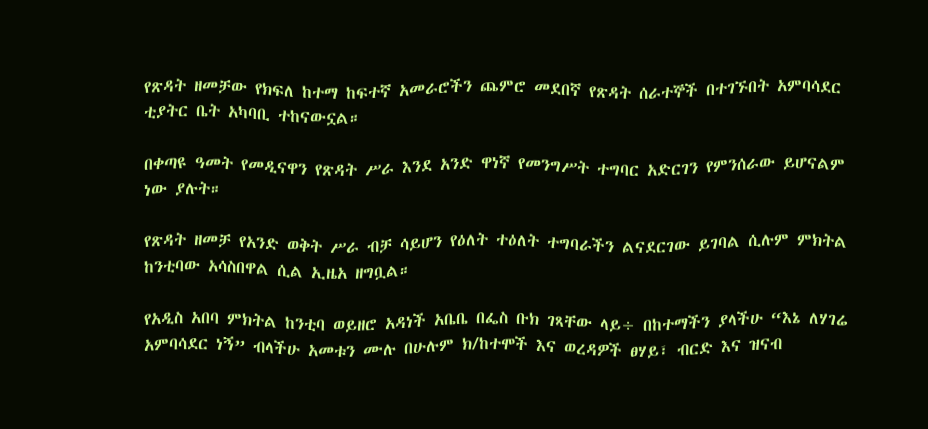የጽዳት ዘመቻው የክፍለ ከተማ ከፍተኛ አመራሮችን ጨምሮ መደበኛ የጽዳት ሰራተኞች በተገኙበት አምባሳደር ቲያትር ቤት አካባቢ ተከናውኗል።

በቀጣዩ ዓመት የመዲናዋን የጽዳት ሥራ እንደ አንድ ዋነኛ የመንግሥት ተግባር አድርገን የምንሰራው ይሆናልም ነው ያሉት።

የጽዳት ዘመቻ የአንድ ወቅት ሥራ ብቻ ሳይሆን የዕለት ተዕለት ተግባራችን ልናደርገው ይገባል ሲሉም ምክትል ከንቲባው አሳስበዋል ሲል ኢዜአ ዘግቧል።

የአዲስ አበባ ምክትል ከንቲባ ወይዘሮ አዳነች አቤቤ በፌስ ቡክ ገጻቸው ላይ÷ በከተማችን ያላችሁ “እኔ ለሃገሬ አምባሳደር ነኝ” ብላችሁ አመቱን ሙሉ በሁሉም ክ/ከተሞች እና ወረዳዎች ፀሃይ፣ ብርድ እና ዝናብ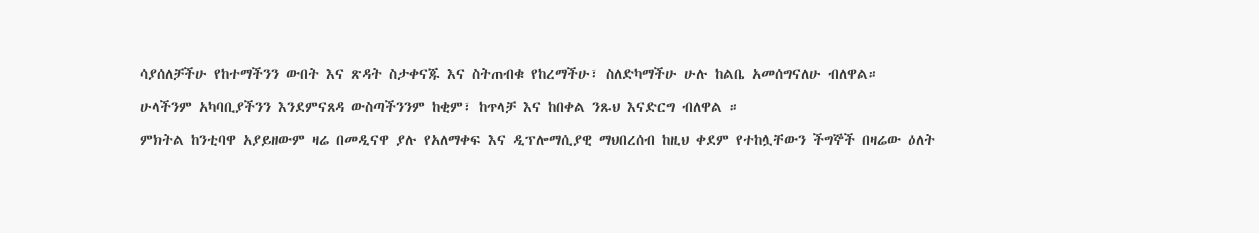ሳያሰለቻችሁ የከተማችንን ውበት እና ጽዳት ስታቀናጁ እና ስትጠብቁ የከረማችሁ፣ ስለድካማችሁ ሁሉ ከልቤ አመሰግናለሁ ብለዋል።

ሁላችንም አካባቢያችንን እንደምናጸዳ ውስጣችንንም ከቂም፣ ከጥላቻ እና ከበቀል ንጹህ እናድርግ ብለዋል ።

ምክትል ከንቲባዋ አያይዘውም ዛሬ በመዲናዋ ያሉ የአለማቀፍ እና ዲፕሎማሲያዊ ማህበረሰብ ከዚህ ቀደም የተከሏቸውን ችግኞች በዛሬው ዕለት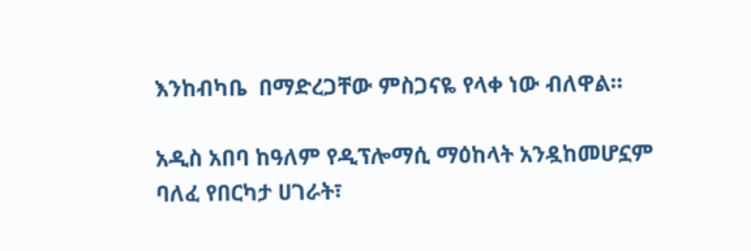እንከብካቤ  በማድረጋቸው ምስጋናዬ የላቀ ነው ብለዋል።

አዲስ አበባ ከዓለም የዲፕሎማሲ ማዕከላት አንዷከመሆኗም ባለፈ የበርካታ ሀገራት፣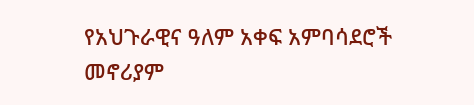የአህጉራዊና ዓለም አቀፍ አምባሳደሮች መኖሪያም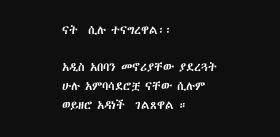ናት  ሲሉ ተናግረዋል፡፡

አዲስ አበባን መኖሪያቸው ያደረጓት ሁሉ አምባሳደሮቿ ናቸው ሲሉም ወይዘሮ አዳነች  ገልጸዋል ።